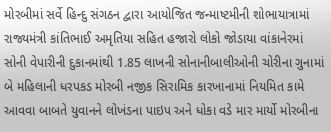મોરબીમાં સર્વે હિન્દુ સંગઠન દ્વારા આયોજિત જન્માષ્ટમીની શોભાયાત્રામાં રાજ્યમંત્રી કાંતિભાઈ અમૃતિયા સહિત હજારો લોકો જોડાયા વાંકાનેરમાં સોની વેપારીની દુકાનમાંથી 1.85 લાખની સોનાનીબાલીઓની ચોરીના ગુનામાં બે મહિલાની ધરપકડ મોરબી નજીક સિરામિક કારખાનામાં નિયમિત કામે આવવા બાબતે યુવાનને લોખંડના પાઇપ અને ધોકા વડે માર માર્યો મોરબીના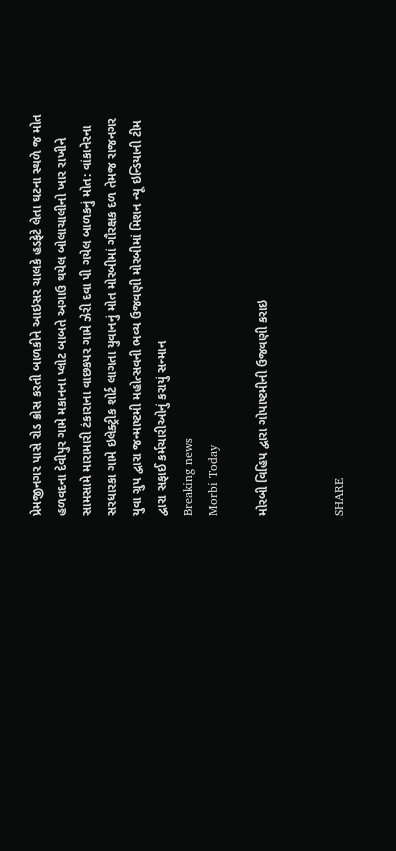પ્રેમજીનગર પાસે રોડ ક્રોસ કરતી બાળકીને આઇસર ચાલકે હડફેટે લેતા ઘટના સ્થળે જ મોત હળવદના દેવીપુર ગામે મકાનના પ્લોટ બાબતે અગાઉ થયેલ બોલાચાલીનો ખાર રાખીને સામસામે મારામારી ટંકારાના વાછકપર ગામે ઝેરી દવા પી ગયેલ બાળકનું મોત: વાંકાનેરના સરધારકા ગામે ઇલેક્ટ્રીક શોર્ટ લાગતા યુવાનનું મોત મોરબીમાં ગૌરક્ષક દળ તેમજ રાજનગર યુવા ગ્રુપ દ્વારા જન્માષ્ટમી મહોત્સવની ભવ્ય ઉજવણી મોરબીમાં મિશન ન્યૂ ઇન્ડિયાની ટીમ દ્વારા સફાઈ કર્મચારીઓનું કરાયું સન્માન
Breaking news
Morbi Today

મોરબી વિહિપ દ્વારા ગોપાષ્ટમીની ઉજવણી કરાઇ


SHARE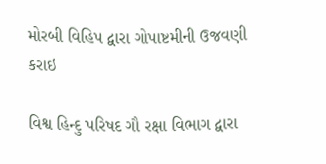મોરબી વિહિપ દ્વારા ગોપાષ્ટમીની ઉજવણી કરાઇ

વિશ્વ હિન્દુ પરિષદ ગૌ રક્ષા વિભાગ દ્વારા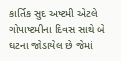કાર્તિક સુદ અષ્ટમી એટલે ગોપાષ્ટમીના દિવસ સાથે બે ઘટના જોડાયેલ છે જેમાં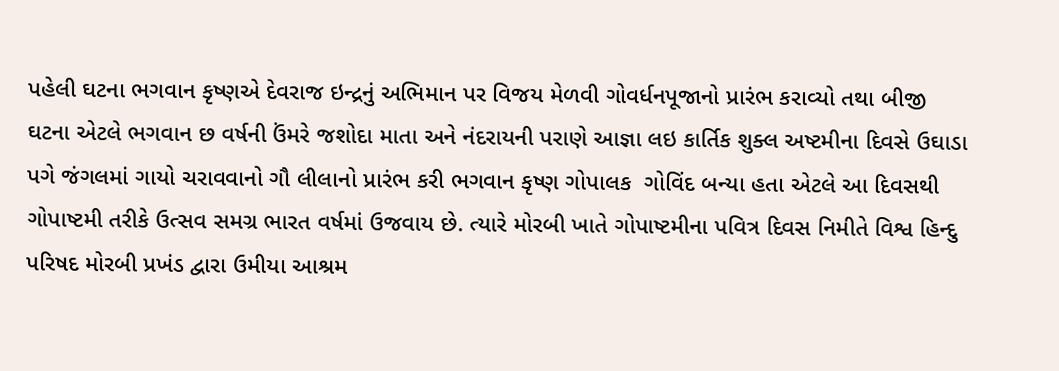પહેલી ઘટના ભગવાન કૃષ્ણએ દેવરાજ ઇન્દ્રનું અભિમાન પર વિજય મેળવી ગોવર્ધનપૂજાનો પ્રારંભ કરાવ્યો તથા બીજી ઘટના એટલે ભગવાન છ વર્ષની ઉંમરે જશોદા માતા અને નંદરાયની પરાણે આજ્ઞા લઇ કાર્તિક શુક્લ અષ્ટમીના દિવસે ઉઘાડા પગે જંગલમાં ગાયો ચરાવવાનો ગૌ લીલાનો પ્રારંભ કરી ભગવાન કૃષ્ણ ગોપાલક  ગોવિંદ બન્યા હતા એટલે આ દિવસથી ગોપાષ્ટમી તરીકે ઉત્સવ સમગ્ર ભારત વર્ષમાં ઉજવાય છે. ત્યારે મોરબી ખાતે ગોપાષ્ટમીના પવિત્ર દિવસ નિમીતે વિશ્વ હિન્દુ પરિષદ મોરબી પ્રખંડ દ્વારા ઉમીયા આશ્રમ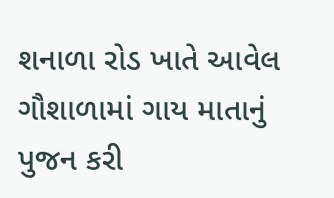શનાળા રોડ ખાતે આવેલ ગૌશાળામાં ગાય માતાનું પુજન કરી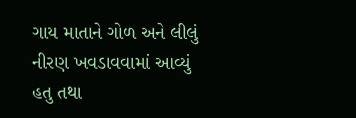ગાય માતાને ગોળ અને લીલું નીરણ ખવડાવવામાં આવ્યું હતુ તથા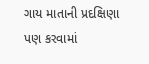ગાય માતાની પ્રદક્ષિણા પણ કરવામાં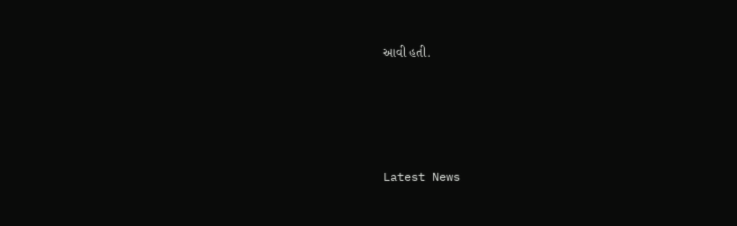આવી હતી.




Latest News